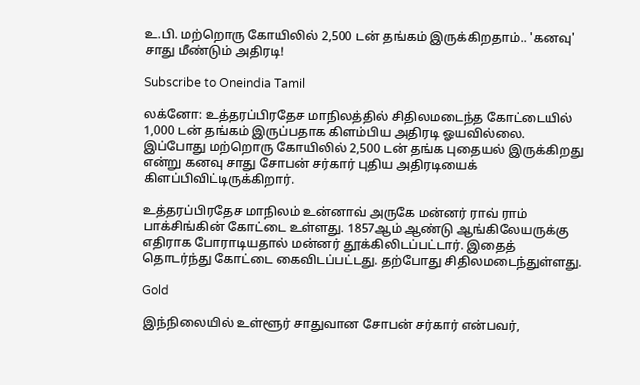உ.பி. மற்றொரு கோயிலில் 2,500 டன் தங்கம் இருக்கிறதாம்.. 'கனவு' சாது மீண்டும் அதிரடி!

Subscribe to Oneindia Tamil

லக்னோ: உத்தரப்பிரதேச மாநிலத்தில் சிதிலமடைந்த கோட்டையில் 1,000 டன் தங்கம் இருப்பதாக கிளம்பிய அதிரடி ஓயவில்லை. இப்போது மற்றொரு கோயிலில் 2,500 டன் தங்க புதையல் இருக்கிறது என்று கனவு சாது சோபன் சர்கார் புதிய அதிரடியைக் கிளப்பிவிட்டிருக்கிறார்.

உத்தரப்பிரதேச மாநிலம் உன்னாவ் அருகே மன்னர் ராவ் ராம் பாக்சிங்கின் கோட்டை உள்ளது. 1857ஆம் ஆண்டு ஆங்கிலேயருக்கு எதிராக போராடியதால் மன்னர் தூக்கிலிடப்பட்டார். இதைத் தொடர்ந்து கோட்டை கைவிடப்பட்டது. தற்போது சிதிலமடைந்துள்ளது.

Gold

இந்நிலையில் உள்ளூர் சாதுவான சோபன் சர்கார் என்பவர்,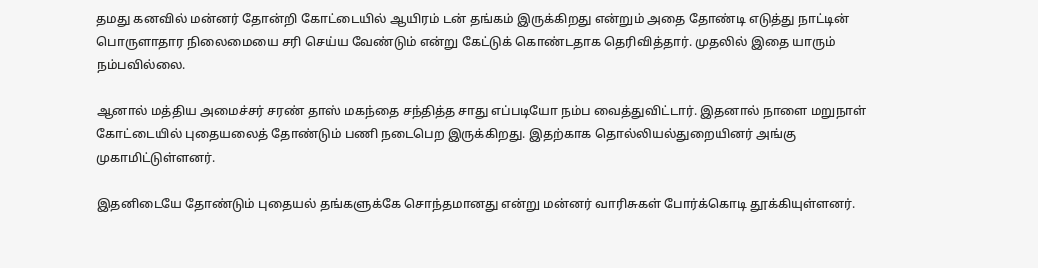தமது கனவில் மன்னர் தோன்றி கோட்டையில் ஆயிரம் டன் தங்கம் இருக்கிறது என்றும் அதை தோண்டி எடுத்து நாட்டின் பொருளாதார நிலைமையை சரி செய்ய வேண்டும் என்று கேட்டுக் கொண்டதாக தெரிவித்தார். முதலில் இதை யாரும் நம்பவில்லை.

ஆனால் மத்திய அமைச்சர் சரண் தாஸ் மகந்தை சந்தித்த சாது எப்படியோ நம்ப வைத்துவிட்டார். இதனால் நாளை மறுநாள் கோட்டையில் புதையலைத் தோண்டும் பணி நடைபெற இருக்கிறது. இதற்காக தொல்லியல்துறையினர் அங்கு முகாமிட்டுள்ளனர்.

இதனிடையே தோண்டும் புதையல் தங்களுக்கே சொந்தமானது என்று மன்னர் வாரிசுகள் போர்க்கொடி தூக்கியுள்ளனர்.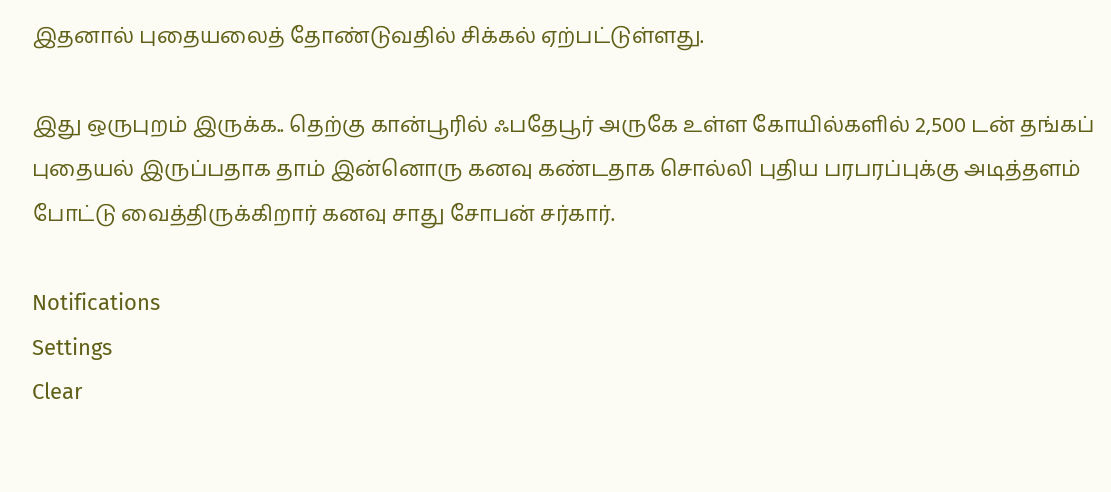இதனால் புதையலைத் தோண்டுவதில் சிக்கல் ஏற்பட்டுள்ளது.

இது ஒருபுறம் இருக்க.. தெற்கு கான்பூரில் ஃபதேபூர் அருகே உள்ள கோயில்களில் 2,500 டன் தங்கப் புதையல் இருப்பதாக தாம் இன்னொரு கனவு கண்டதாக சொல்லி புதிய பரபரப்புக்கு அடித்தளம் போட்டு வைத்திருக்கிறார் கனவு சாது சோபன் சர்கார்.

Notifications
Settings
Clear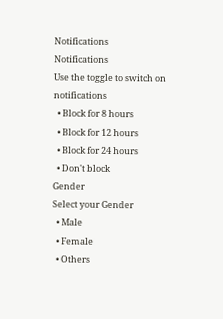Notifications
Notifications
Use the toggle to switch on notifications
  • Block for 8 hours
  • Block for 12 hours
  • Block for 24 hours
  • Don't block
Gender
Select your Gender
  • Male
  • Female
  • Others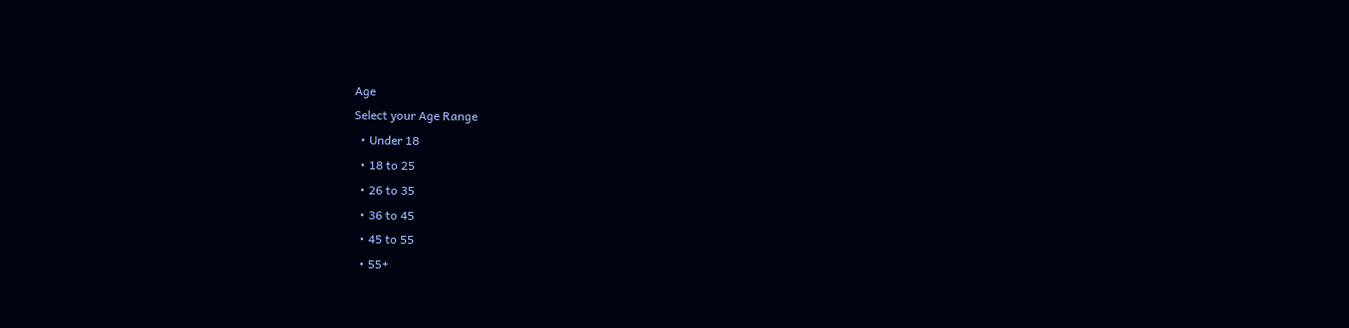Age
Select your Age Range
  • Under 18
  • 18 to 25
  • 26 to 35
  • 36 to 45
  • 45 to 55
  • 55+